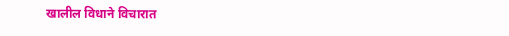खालील विधाने विचारात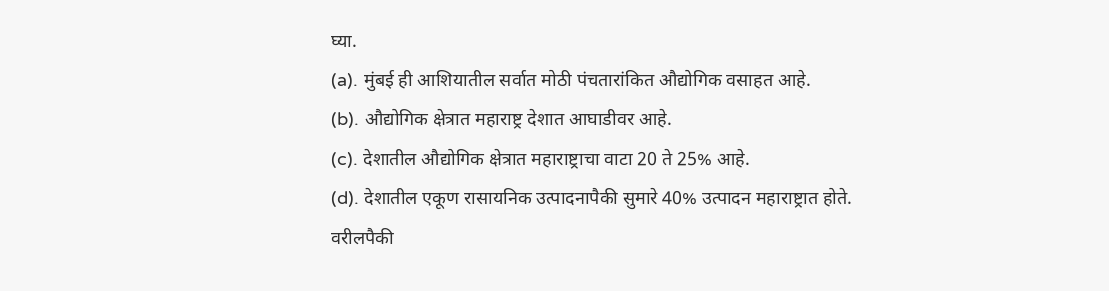घ्या.
(a). मुंबई ही आशियातील सर्वात मोठी पंचतारांकित औद्योगिक वसाहत आहे.
(b). औद्योगिक क्षेत्रात महाराष्ट्र देशात आघाडीवर आहे.
(c). देशातील औद्योगिक क्षेत्रात महाराष्ट्राचा वाटा 20 ते 25% आहे.
(d). देशातील एकूण रासायनिक उत्पादनापैकी सुमारे 40% उत्पादन महाराष्ट्रात होते.
वरीलपैकी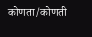कोणता/कोणती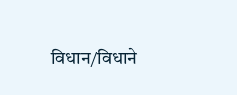विधान/विधाने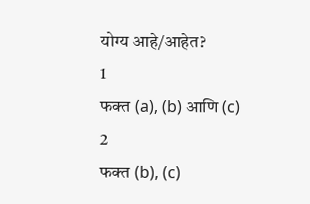योग्य आहे/आहेत?
1
फक्त (a), (b) आणि (c)
2
फक्त (b), (c)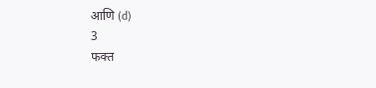आणि (d)
3
फक्त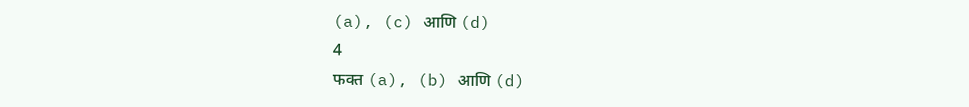(a), (c) आणि (d)
4
फक्त (a), (b) आणि (d)